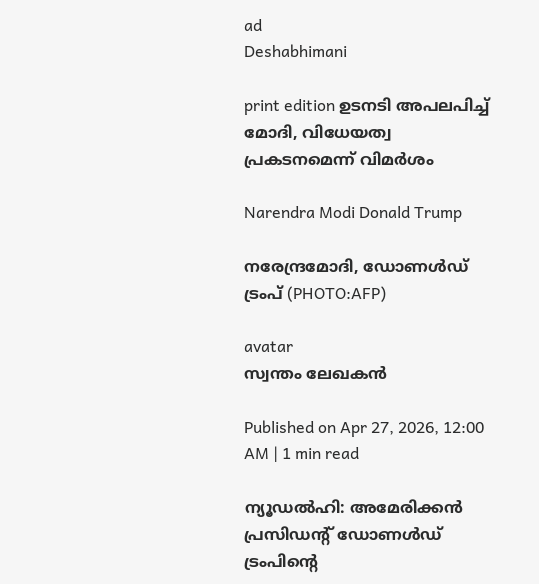ad
Deshabhimani

print edition ഉടനടി അപലപിച്ച്‌ മോദി, വിധേയത്വ പ്രകടനമെന്ന്‌ വിമര്‍ശം

Narendra Modi Donald Trump

നരേന്ദ്രമോദി, ഡോണള്‍ഡ് ട്രംപ് (PHOTO:AFP)

avatar
സ്വന്തം ലേഖകൻ

Published on Apr 27, 2026, 12:00 AM | 1 min read

ന്യൂഡൽഹി: അമേരിക്കൻ പ്രസിഡന്റ് ഡോണള്‍ഡ് ട്രംപിന്റെ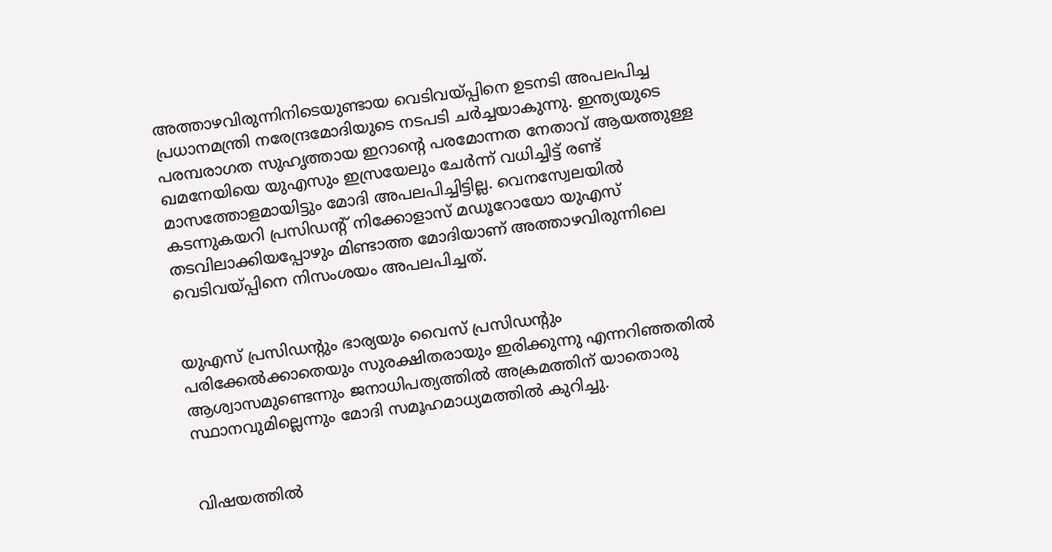അത്താഴവിരുന്നിനിടെയുണ്ടായ വെടിവയ്‍പ്പിനെ ഉടനടി അപലപിച്ച പ്രധാനമന്ത്രി നരേന്ദ്രമോദിയുടെ നടപടി ചര്‍ച്ചയാകുന്നു. ഇന്ത്യയുടെ പരമ്പരാഗത സുഹൃത്തായ ഇറാന്റെ പരമോന്നത നേതാവ്‌ ആയത്തുള്ള ഖമനേയിയെ യുഎസും ഇസ്രയേലും ചേര്‍ന്ന് വധിച്ചിട്ട് രണ്ട് മാസത്തോളമായിട്ടും മോദി അപലപിച്ചിട്ടില്ല. വെനസ്വേലയിൽ കടന്നുകയറി പ്രസിഡന്റ്‌ നിക്കോളാസ്‌ മഡൂറോയോ യുഎസ്‌ തടവിലാക്കിയപ്പോഴും മിണ്ടാത്ത മോദിയാണ് അത്താഴവിരുന്നിലെ വെടിവയ്‍പ്പിനെ നിസംശയം അപലപിച്ചത്.


യുഎസ് പ്രസിഡന്റും ഭാര്യയും വൈസ്‌ പ്രസിഡന്റും പരിക്കേൽക്കാതെയും സുരക്ഷിതരായും ഇരിക്കുന്നു എന്നറിഞ്ഞതിൽ ആശ്വാസമുണ്ടെന്നും ജനാധിപത്യത്തിൽ അക്രമത്തിന്‌ യാതൊരു സ്ഥാനവുമില്ലെന്നും മോദി സമൂഹമാധ്യമത്തിൽ കുറിച്ചു.


വിഷയത്തിൽ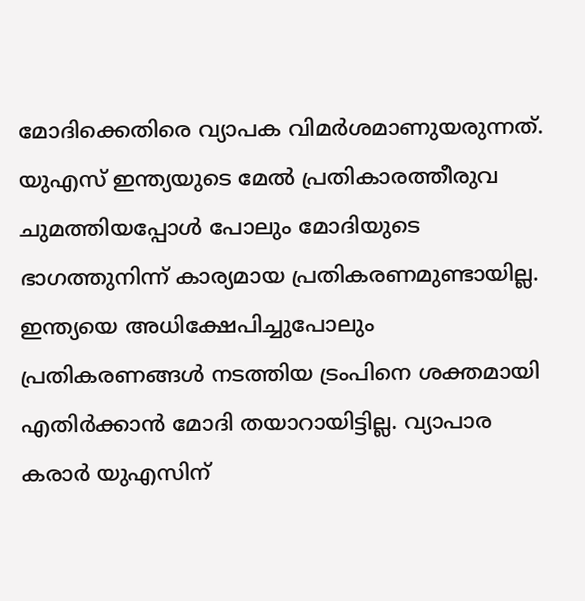മോദിക്കെതിരെ വ്യാപക വിമർശമാണുയരുന്നത്‌. യുഎസ്‌ ഇന്ത്യയുടെ മേൽ പ്രതികാരത്തീരുവ ചുമത്തിയപ്പോൾ പോലും മോദിയുടെ ഭാഗത്തുനിന്ന്‌ കാര്യമായ പ്രതികരണമുണ്ടായില്ല. ഇന്ത്യയെ അധിക്ഷേപിച്ചുപോലും പ്രതികരണങ്ങൾ നടത്തിയ ട്രംപിനെ ശക്തമായി എതിർക്കാൻ മോദി തയാറായിട്ടില്ല. വ്യാപാര കരാർ യുഎസിന്‌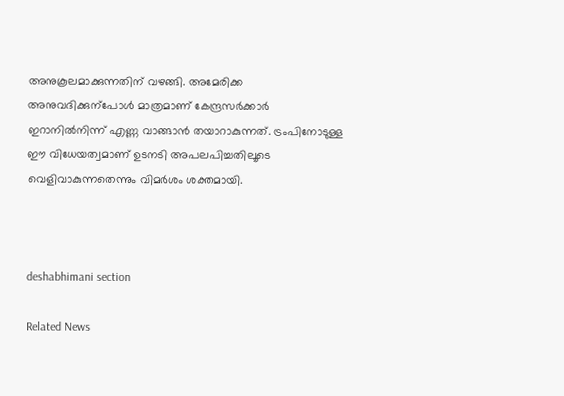അനുകൂലമാക്കുന്നതിന്‌ വഴങ്ങി. അമേരിക്ക അനുവദിക്കുന്പോൾ മാത്രമാണ്‌ കേന്ദ്രസർക്കാർ ഇറാനിൽനിന്ന്‌ എണ്ണ വാങ്ങാൻ തയാറാകുന്നത്‌. ട്രംപിനോടുള്ള ഇ‍ൗ വിധേയത്വമാണ്‌ ഉടനടി അപലപിച്ചതിലൂടെ വെളിവാകുന്നതെന്നും വിമർശം ശക്തമായി.



deshabhimani section

Related News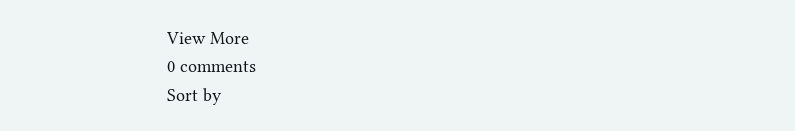View More
0 comments
Sort by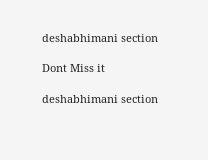deshabhimani section

Dont Miss it

deshabhimani section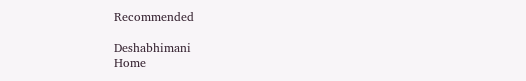Recommended

Deshabhimani
Home